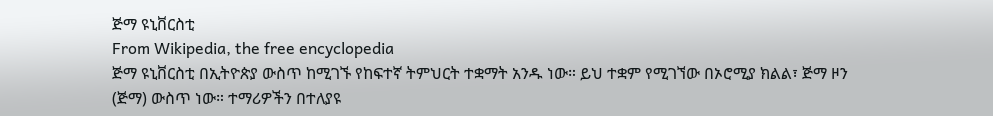ጅማ ዩኒቨርስቲ
From Wikipedia, the free encyclopedia
ጅማ ዩኒቨርስቲ በኢትዮጵያ ውስጥ ከሚገኙ የከፍተኛ ትምህርት ተቋማት አንዱ ነው። ይህ ተቋም የሚገኘው በኦሮሚያ ክልል፣ ጅማ ዞን (ጅማ) ውስጥ ነው። ተማሪዎችን በተለያዩ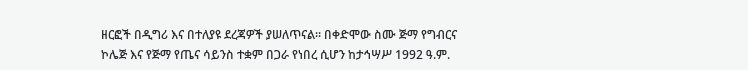ዘርፎች በዲግሪ እና በተለያዩ ደረጃዎች ያሠለጥናል። በቀድሞው ስሙ ጅማ የግብርና ኮሌጅ እና የጅማ የጤና ሳይንስ ተቋም በጋራ የነበረ ሲሆን ከታኅሣሥ 1992 ዓ.ም.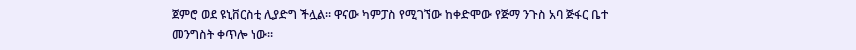ጀምሮ ወደ ዩኒቨርስቲ ሊያድግ ችሏል። ዋናው ካምፓስ የሚገኘው ከቀድሞው የጅማ ንጉስ አባ ጅፋር ቤተ መንግስት ቀጥሎ ነው።